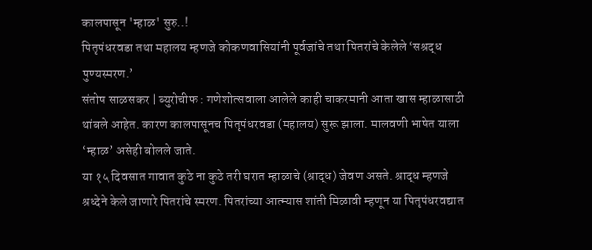कालपासून 'म्हाळ' सुरु..!
पितृपंधरवडा तथा महालय म्हणजे कोकणवासियांनी पूर्वजांचे तथा पितरांचे केलेले ‘सश्रद्ध पुण्यस्मरण.’
संतोष साळसकर | ब्युरोचीफ : गणेशोत्सवाला आलेले काही चाकरमानी आता खास म्हाळासाठी थांबले आहेत. कारण कालपासूनच पितृपंधरवडा (महालय) सुरू झाला. मालवणी भाषेत याला ‘म्हाळ’ असेही बोलले जाते.
या १५ दिवसात गावात कुठे ना कुठे तरी घरात म्हाळाचे (श्राद्ध) जेवण असते. श्राद्ध म्हणजे श्रध्देने केले जाणारे पितरांचे स्मरण. पितरांच्या आत्म्यास शांती मिळावी म्हणून या पितृपंधरवद्यात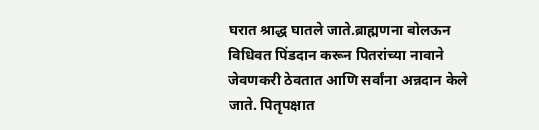घरात श्राद्ध घातले जाते.ब्राह्मणना बोलऊन विधिवत पिंडदान करून पितरांच्या नावाने जेवणकरी ठेवतात आणि सर्वांना अन्नदान केले जाते. पितृपक्षात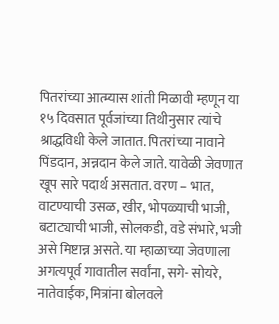पितरांच्या आत्म्यास शांती मिळावी म्हणून या १५ दिवसात पूर्वजांच्या तिथीनुसार त्यांचे श्राद्धविधी केले जातात. पितरांच्या नावाने पिंडदान, अन्नदान केले जाते. यावेळी जेवणात खूप सारे पदार्थ असतात. वरण – भात, वाटण्याची उसळ, खीर, भोपळ्याची भाजी, बटाट्याची भाजी, सोलकडी, वडे संभारे, भजी असे मिष्टान्न असते. या म्हाळाच्या जेवणाला अगत्यपूर्व गावातील सर्वांना, सगे- सोयरे, नातेवाईक, मित्रांना बोलवले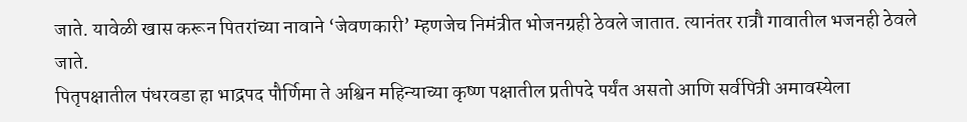जाते. यावेळी खास करून पितरांच्या नावाने ‘जेवणकारी’ म्हणजेच निमंत्रीत भोजनग्रही ठेवले जातात. त्यानंतर रात्रौ गावातील भजनही ठेवले जाते.
पितृपक्षातील पंधरवडा हा भाद्रपद पौर्णिमा ते अश्विन महिन्याच्या कृष्ण पक्षातील प्रतीपदे पर्यंत असतो आणि सर्वपित्री अमावस्येला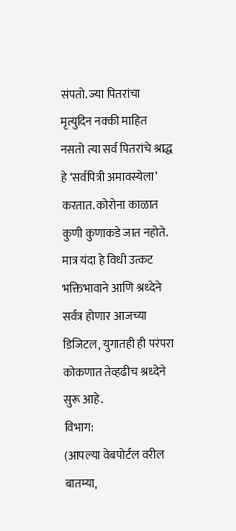संपतो. ज्या पितरांचा मृत्युदिन नक्की माहित नसतो त्या सर्व पितरांचे श्राद्ध हे ‘सर्वपित्री अमावस्येला’ करतात. कोरोना काळात कुणी कुणाकडे जात नहोते. मात्र यंदा हे विधी उत्कट भक्तिभावाने आणि श्रध्देने सर्वत्र होणार आजच्या डिजिटल, युगातही ही परंपरा कोकणात तेव्हढीच श्रध्देने सुरू आहे.
विभाग:
(आपल्या वेबपोर्टल वरील बातम्या,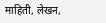माहिती, लेखन,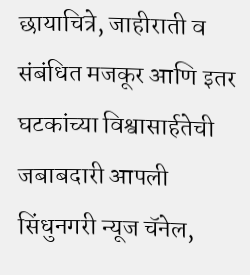छायाचित्रे, जाहीराती व संबंधित मजकूर आणि इतर घटकांच्या विश्वासार्हतेची जबाबदारी आपली सिंधुनगरी न्यूज चॅनेल,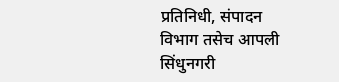प्रतिनिधी, संपादन विभाग तसेच आपली सिंधुनगरी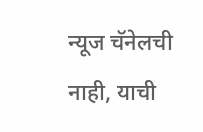न्यूज चॅनेलची नाही, याची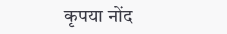कृपया नोंद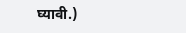घ्यावी.)